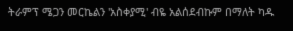ትራምፕ ሜጋን መርኬልን 'አስቀያሚ' ብዬ አልሰደብኩም በማለት ካዱ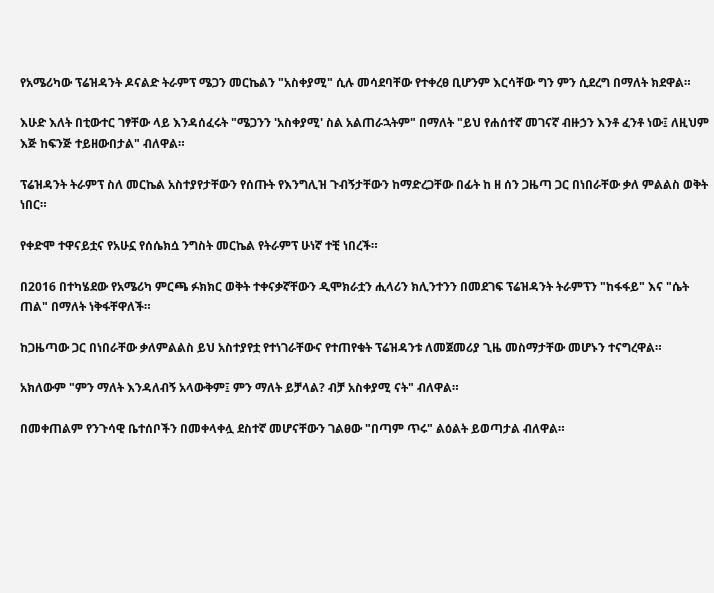የአሜሪካው ፕሬዝዳንት ዶናልድ ትራምፕ ሜጋን መርኬልን "አስቀያሚ" ሲሉ መሳደባቸው የተቀረፀ ቢሆንም እርሳቸው ግን ምን ሲደረግ በማለት ክደዋል።

እሁድ እለት በቲውተር ገፃቸው ላይ እንዳሰፈሩት "ሜጋንን 'አስቀያሚ' ስል አልጠራኋትም" በማለት "ይህ የሐሰተኛ መገናኛ ብዙኃን እንቶ ፈንቶ ነው፤ ለዚህም እጅ ከፍንጅ ተይዘውበታል" ብለዋል።

ፕሬዝዳንት ትራምፕ ስለ መርኬል አስተያየታቸውን የሰጡት የእንግሊዝ ጉብኝታቸውን ከማድረጋቸው በፊት ከ ዘ ሰን ጋዜጣ ጋር በነበራቸው ቃለ ምልልስ ወቅት ነበር።

የቀድሞ ተዋናይቷና የአሁኗ የሰሴክሷ ንግስት መርኬል የትራምፕ ሁነኛ ተቺ ነበረች።

በ2016 በተካሄደው የአሜሪካ ምርጫ ፉክክር ወቅት ተቀናቃኛቸውን ዲሞክራቷን ሒላሪን ክሊንተንን በመደገፍ ፕሬዝዳንት ትራምፕን "ከፋፋይ" እና "ሴት ጠል" በማለት ነቅፋቸዋለች።

ከጋዜጣው ጋር በነበራቸው ቃለምልልስ ይህ አስተያየቷ የተነገራቸውና የተጠየቁት ፕሬዝዳንቱ ለመጀመሪያ ጊዜ መስማታቸው መሆኑን ተናግረዋል።

አክለውም "ምን ማለት እንዳለብኝ አላውቅም፤ ምን ማለት ይቻላል? ብቻ አስቀያሚ ናት" ብለዋል።

በመቀጠልም የንጉሳዊ ቤተሰቦችን በመቀላቀሏ ደስተኛ መሆናቸውን ገልፀው "በጣም ጥሩ" ልዕልት ይወጣታል ብለዋል።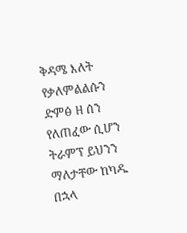ቅዳሜ እለት የቃለምልልሱን ድምፅ ዘ ሰን የለጠፈው ሲሆን ትራምፕ ይህንን ማለታቸው ከካዱ በኋላ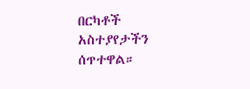በርካቶች አስተያየታችን ሰጥተዋል።